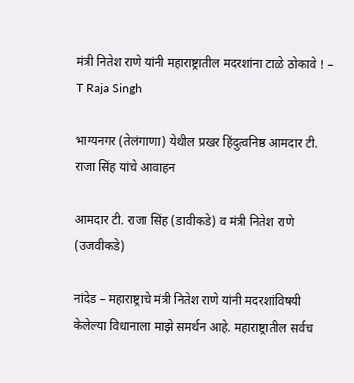मंत्री नितेश राणे यांनी महाराष्ट्रातील मदरशांना टाळे ठोकावे ! – T Raja Singh

भाग्यनगर (तेलंगाणा) येथील प्रखर हिंदुत्वनिष्ठ आमदार टी. राजा सिंह यांचे आवाहन

आमदार टी. राजा सिंह (डावीकडे) व मंत्री नितेश राणे (उजवीकडे)

नांदेड – महाराष्ट्राचे मंत्री नितेश राणे यांनी मदरशांविषयी केलेल्या विधानाला माझे समर्थन आहे. महाराष्ट्रातील सर्वच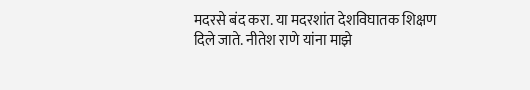मदरसे बंद करा. या मदरशांत देशविघातक शिक्षण दिले जाते. नीतेश राणे यांना माझे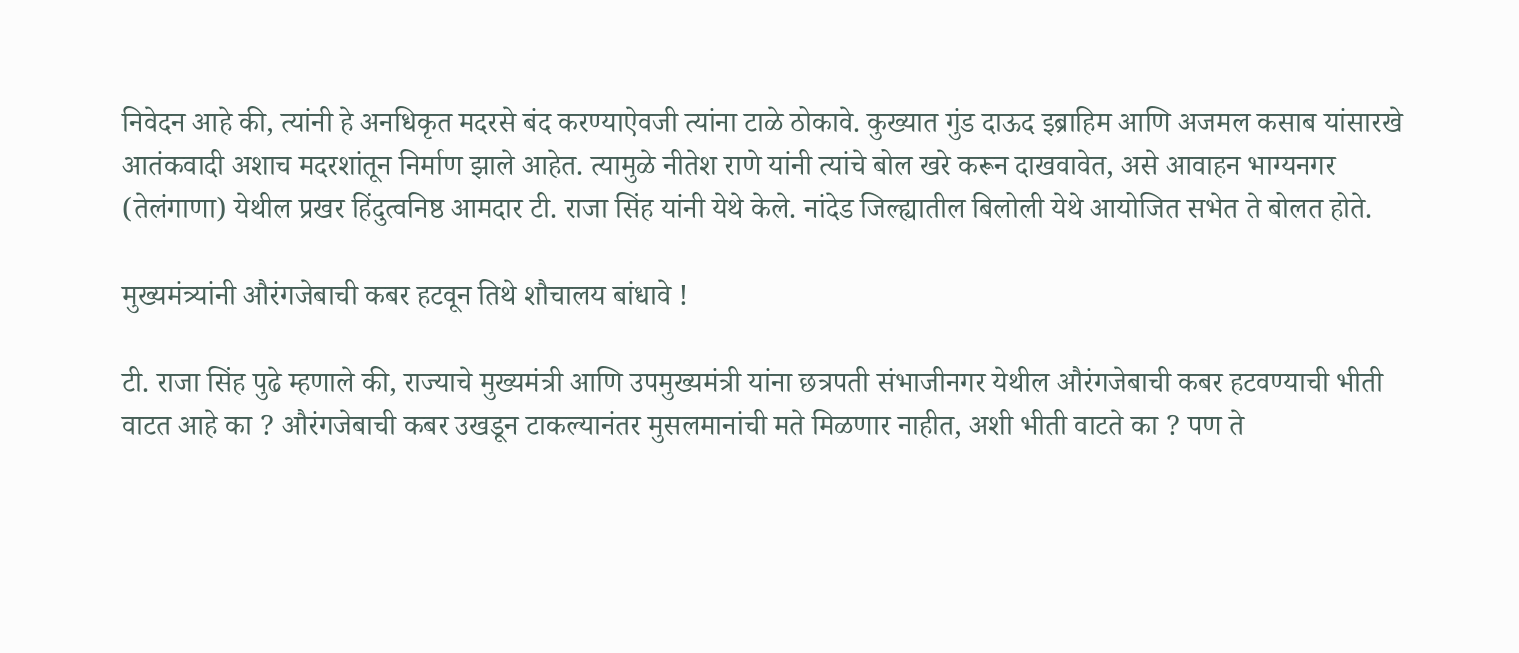निवेदन आहे की, त्यांनी हे अनधिकृत मदरसे बंद करण्याऐवजी त्यांना टाळे ठोकावे. कुख्यात गुंड दाऊद इब्राहिम आणि अजमल कसाब यांसारखे आतंकवादी अशाच मदरशांतून निर्माण झाले आहेत. त्यामुळे नीतेश राणे यांनी त्यांचे बोल खरे करून दाखवावेत, असे आवाहन भाग्यनगर (तेलंगाणा) येथील प्रखर हिंदुत्वनिष्ठ आमदार टी. राजा सिंह यांनी येथे केले. नांदेड जिल्ह्यातील बिलोली येथे आयोजित सभेत ते बोलत होते.

मुख्यमंत्र्यांनी औरंगजेबाची कबर हटवून तिथे शौचालय बांधावे !

टी. राजा सिंह पुढे म्हणाले की, राज्याचे मुख्यमंत्री आणि उपमुख्यमंत्री यांना छत्रपती संभाजीनगर येथील औरंगजेबाची कबर हटवण्याची भीती वाटत आहे का ? औरंगजेबाची कबर उखडून टाकल्यानंतर मुसलमानांची मते मिळणार नाहीत, अशी भीती वाटते का ? पण ते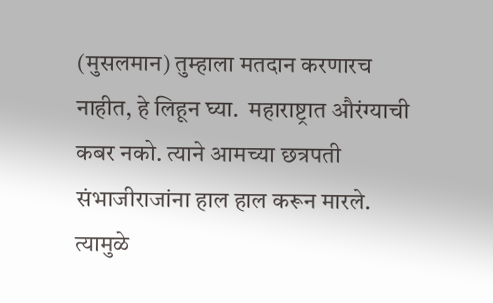(मुसलमान) तुम्हाला मतदान करणारच नाहीत, हे लिहून घ्या.  महाराष्ट्रात औरंग्याची कबर नको. त्याने आमच्या छत्रपती संभाजीराजांना हाल हाल करून मारले. त्यामुळे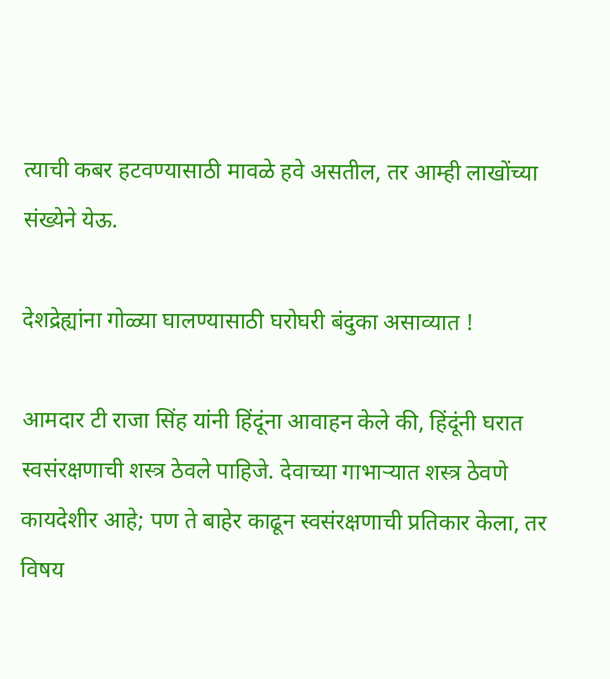त्याची कबर हटवण्यासाठी मावळे हवे असतील, तर आम्ही लाखोंच्या संख्येने येऊ.

देशद्रेह्यांना गोळ्या घालण्यासाठी घरोघरी बंदुका असाव्यात !

आमदार टी राजा सिंह यांनी हिंदूंना आवाहन केले की, हिंदूंनी घरात स्वसंरक्षणाची शस्त्र ठेवले पाहिजे. देवाच्या गाभार्‍यात शस्त्र ठेवणे कायदेशीर आहे; पण ते बाहेर काढून स्वसंरक्षणाची प्रतिकार केला, तर विषय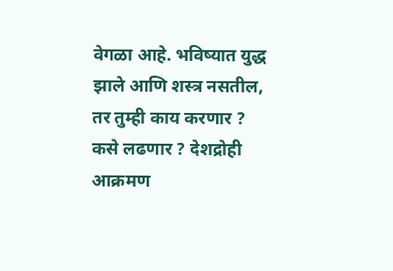वेगळा आहे. भविष्यात युद्ध झाले आणि शस्त्र नसतील, तर तुम्ही काय करणार ? कसे लढणार ? देशद्रोही आक्रमण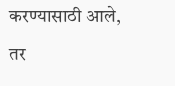करण्यासाठी आले, तर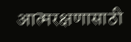आत्मरक्षणासाठी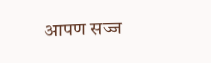आपण सज्ज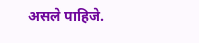असले पाहिजे.